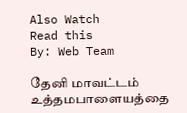Also Watch
Read this
By: Web Team

தேனி மாவட்டம் உத்தமபாளையத்தை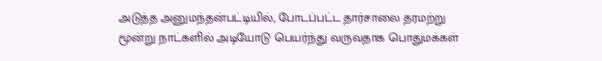அடுத்த அனுமந்தன்பட்டியில், போடப்பட்ட தார்சாலை தரமற்று மூன்று நாட்களில் அடியோடு பெயர்ந்து வருவதாக பொதுமக்கள்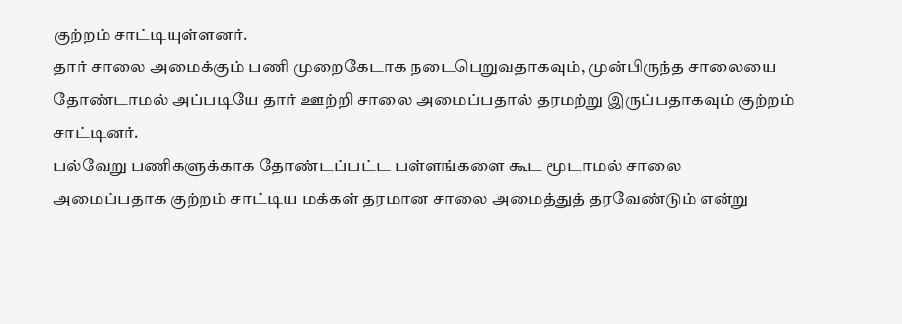குற்றம் சாட்டியுள்ளனர்.
தார் சாலை அமைக்கும் பணி முறைகேடாக நடைபெறுவதாகவும், முன்பிருந்த சாலையை தோண்டாமல் அப்படியே தார் ஊற்றி சாலை அமைப்பதால் தரமற்று இருப்பதாகவும் குற்றம் சாட்டினர்.
பல்வேறு பணிகளுக்காக தோண்டப்பட்ட பள்ளங்களை கூட மூடாமல் சாலை அமைப்பதாக குற்றம் சாட்டிய மக்கள் தரமான சாலை அமைத்துத் தரவேண்டும் என்று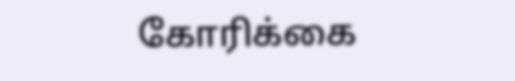கோரிக்கை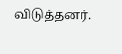விடுத்தனர்.